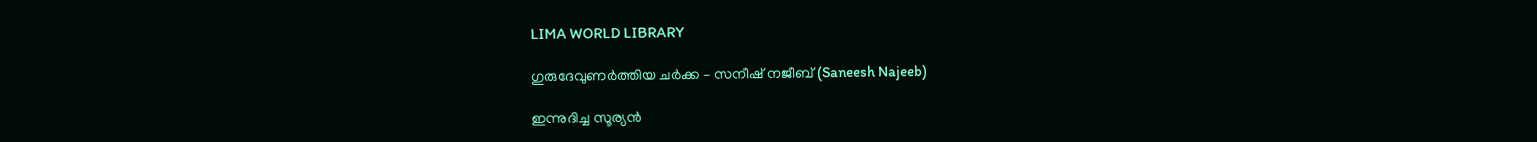LIMA WORLD LIBRARY

ഗുരുദേവുണര്‍ത്തിയ ചര്‍ക്ക – സനീഷ് നജീബ് (Saneesh Najeeb)

ഇന്നുദിച്ച സൂര്യന്‍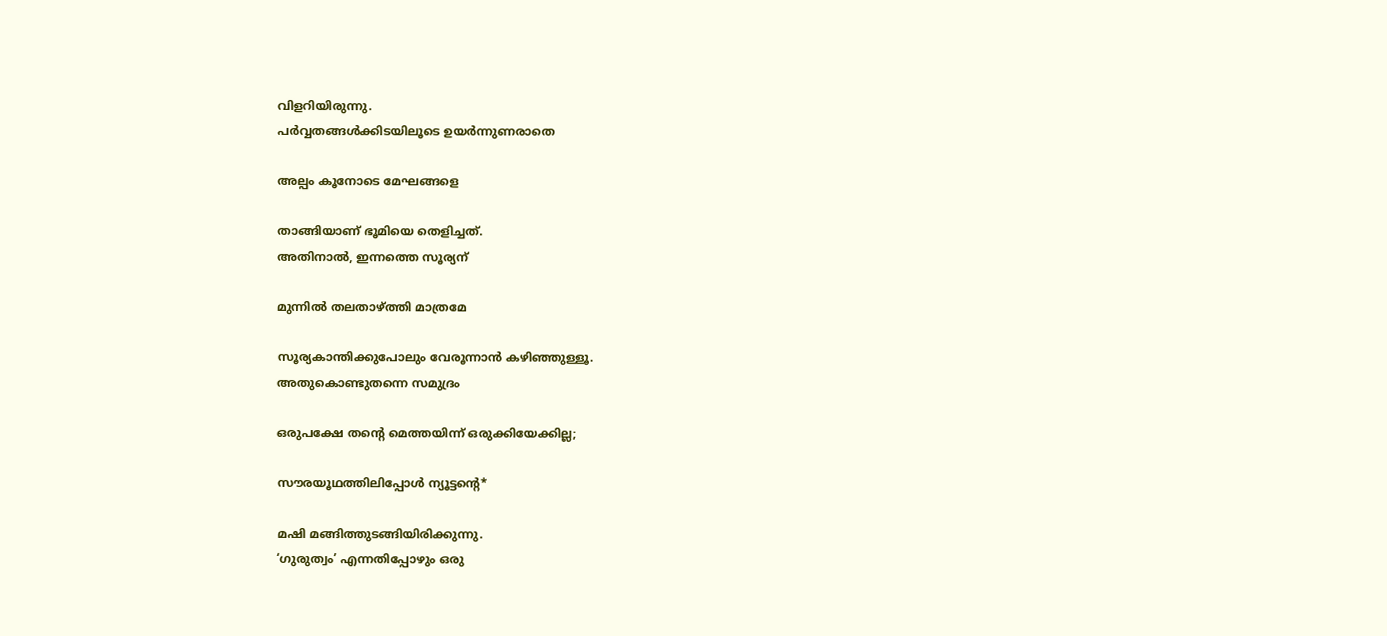വിളറിയിരുന്നു.
പര്‍വ്വതങ്ങള്‍ക്കിടയിലൂടെ ഉയര്‍ന്നുണരാതെ

അല്പം കൂനോടെ മേഘങ്ങളെ

താങ്ങിയാണ് ഭൂമിയെ തെളിച്ചത്.
അതിനാല്‍, ഇന്നത്തെ സൂര്യന്

മുന്നില്‍ തലതാഴ്ത്തി മാത്രമേ

സൂര്യകാന്തിക്കുപോലും വേരൂന്നാന്‍ കഴിഞ്ഞുള്ളൂ.
അതുകൊണ്ടുതന്നെ സമുദ്രം

ഒരുപക്ഷേ തന്റെ മെത്തയിന്ന് ഒരുക്കിയേക്കില്ല;

സൗരയൂഥത്തിലിപ്പോള്‍ ന്യൂട്ടന്റെ*

മഷി മങ്ങിത്തുടങ്ങിയിരിക്കുന്നു.
‘ഗുരുത്വം’ എന്നതിപ്പോഴും ഒരു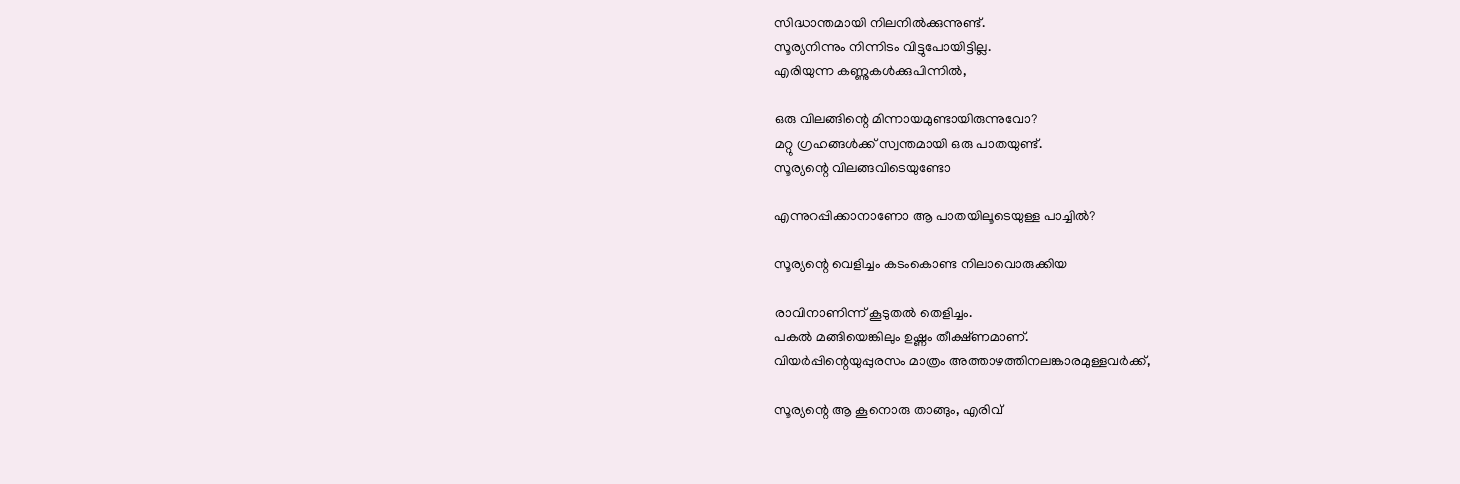സിദ്ധാന്തമായി നിലനില്‍ക്കുന്നുണ്ട്.
സൂര്യനിന്നും നിന്നിടം വിട്ടുപോയിട്ടില്ല.
എരിയുന്ന കണ്ണുകള്‍ക്കുപിന്നില്‍,

ഒരു വിലങ്ങിന്റെ മിന്നായമുണ്ടായിരുന്നുവോ?
മറ്റു ഗ്രഹങ്ങള്‍ക്ക് സ്വന്തമായി ഒരു പാതയുണ്ട്.
സൂര്യന്റെ വിലങ്ങവിടെയുണ്ടോ

എന്നുറപ്പിക്കാനാണോ ആ പാതയിലൂടെയുള്ള പാച്ചില്‍?

സൂര്യന്റെ വെളിച്ചം കടംകൊണ്ട നിലാവൊരുക്കിയ

രാവിനാണിന്ന് കൂടുതല്‍ തെളിച്ചം.
പകല്‍ മങ്ങിയെങ്കിലും ഉഷ്ണം തീക്ഷ്ണമാണ്.
വിയര്‍പ്പിന്റെയുപ്പുരസം മാത്രം അത്താഴത്തിനലങ്കാരമുള്ളവര്‍ക്ക്,

സൂര്യന്റെ ആ കൂനൊരു താങ്ങും, എരിവ്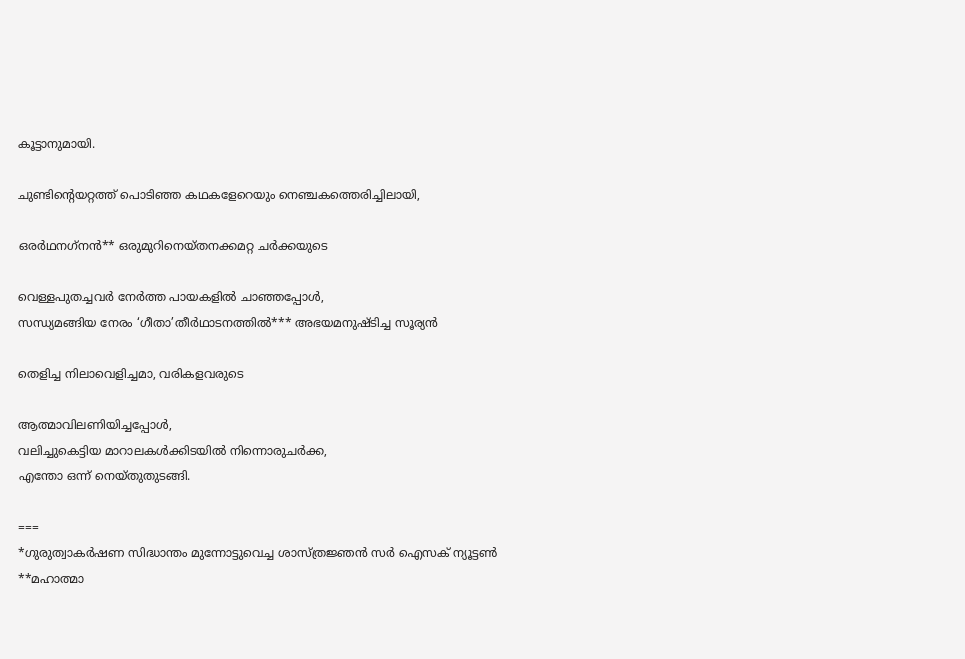കൂട്ടാനുമായി.

ചുണ്ടിന്റെയറ്റത്ത് പൊടിഞ്ഞ കഥകളേറെയും നെഞ്ചകത്തെരിച്ചിലായി,

ഒരര്‍ഥനഗ്‌നന്‍** ഒരുമുറിനെയ്തനക്കമറ്റ ചര്‍ക്കയുടെ

വെള്ളപുതച്ചവര്‍ നേര്‍ത്ത പായകളില്‍ ചാഞ്ഞപ്പോള്‍,
സന്ധ്യമങ്ങിയ നേരം ‘ഗീതാ’തീര്‍ഥാടനത്തില്‍*** അഭയമനുഷ്ടിച്ച സൂര്യന്‍

തെളിച്ച നിലാവെളിച്ചമാ, വരികളവരുടെ

ആത്മാവിലണിയിച്ചപ്പോള്‍,
വലിച്ചുകെട്ടിയ മാറാലകള്‍ക്കിടയില്‍ നിന്നൊരുചര്‍ക്ക,
എന്തോ ഒന്ന് നെയ്തുതുടങ്ങി.

===
*ഗുരുത്വാകര്‍ഷണ സിദ്ധാന്തം മുന്നോട്ടുവെച്ച ശാസ്ത്രജ്ഞന്‍ സര്‍ ഐസക് ന്യൂട്ടണ്‍
**മഹാത്മാ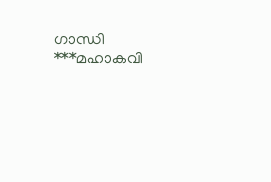ഗാന്ധി
***മഹാകവി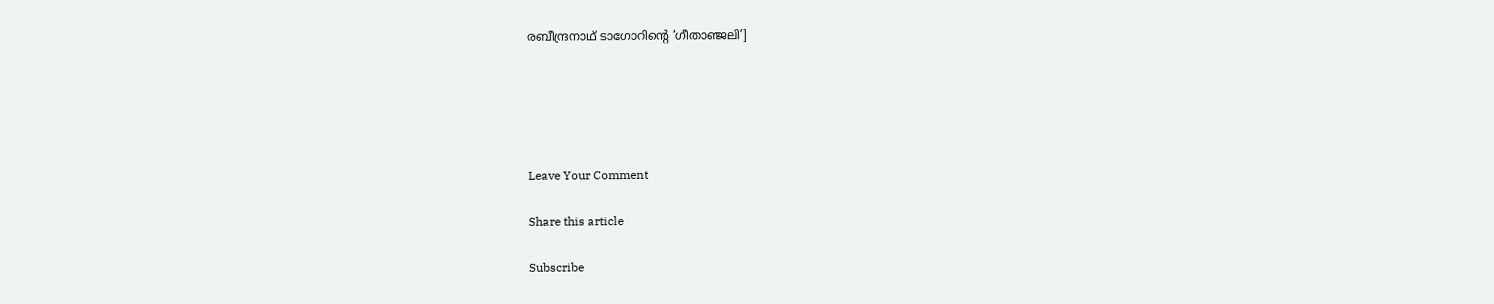രബീന്ദ്രനാഥ് ടാഗോറിന്റെ ‘ഗീതാഞ്ജലി’]





Leave Your Comment

Share this article

Subscribe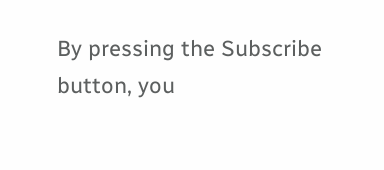By pressing the Subscribe button, you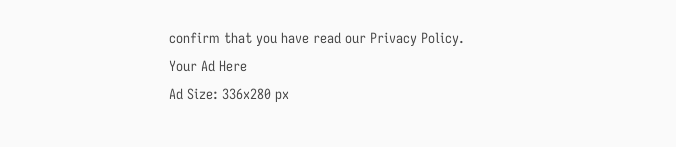confirm that you have read our Privacy Policy.
Your Ad Here
Ad Size: 336x280 px